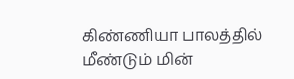கிண்ணியா பாலத்தில் மீண்டும் மின்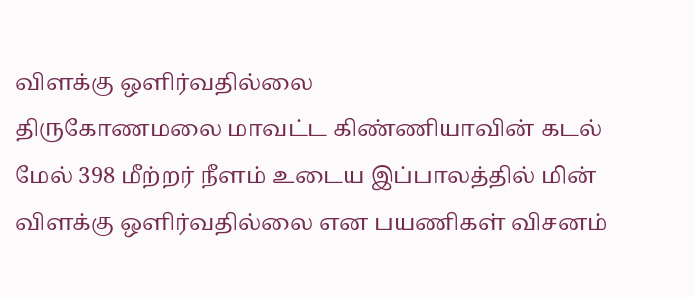விளக்கு ஒளிர்வதில்லை
திருகோணமலை மாவட்ட கிண்ணியாவின் கடல் மேல் 398 மீற்றர் நீளம் உடைய இப்பாலத்தில் மின் விளக்கு ஒளிர்வதில்லை என பயணிகள் விசனம்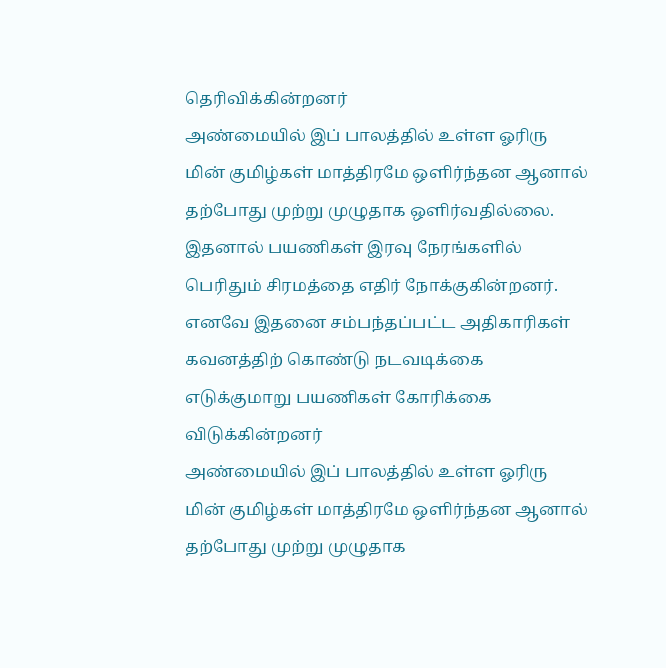தெரிவிக்கின்றனர்
அண்மையில் இப் பாலத்தில் உள்ள ஓரிரு மின் குமிழ்கள் மாத்திரமே ஒளிர்ந்தன ஆனால் தற்போது முற்று முழுதாக ஒளிர்வதில்லை.
இதனால் பயணிகள் இரவு நேரங்களில் பெரிதும் சிரமத்தை எதிர் நோக்குகின்றனர்.
எனவே இதனை சம்பந்தப்பட்ட அதிகாரிகள் கவனத்திற் கொண்டு நடவடிக்கை எடுக்குமாறு பயணிகள் கோரிக்கை விடுக்கின்றனர்
அண்மையில் இப் பாலத்தில் உள்ள ஓரிரு மின் குமிழ்கள் மாத்திரமே ஒளிர்ந்தன ஆனால் தற்போது முற்று முழுதாக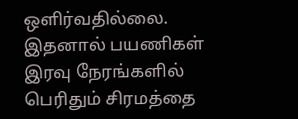ஒளிர்வதில்லை.
இதனால் பயணிகள் இரவு நேரங்களில் பெரிதும் சிரமத்தை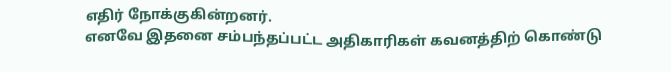எதிர் நோக்குகின்றனர்.
எனவே இதனை சம்பந்தப்பட்ட அதிகாரிகள் கவனத்திற் கொண்டு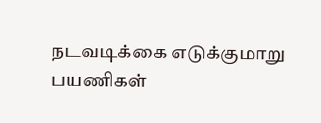நடவடிக்கை எடுக்குமாறு பயணிகள்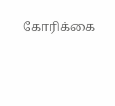கோரிக்கை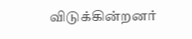விடுக்கின்றனர்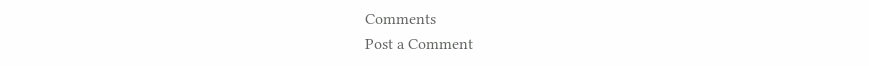Comments
Post a Comment